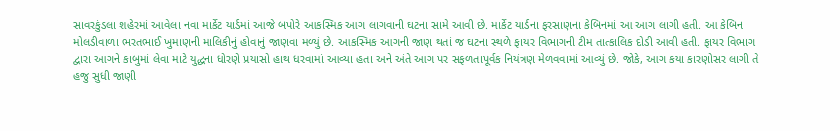સાવરકુંડલા શહેરમાં આવેલા નવા માર્કેટ યાર્ડમાં આજે બપોરે આકસ્મિક આગ લાગવાની ઘટના સામે આવી છે. માર્કેટ યાર્ડના ફરસાણના કેબિનમાં આ આગ લાગી હતી. આ કેબિન મોલડીવાળા ભરતભાઈ ખુમાણની માલિકીનું હોવાનું જાણવા મળ્યું છે. આકસ્મિક આગની જાણ થતાં જ ઘટના સ્થળે ફાયર વિભાગની ટીમ તાત્કાલિક દોડી આવી હતી. ફાયર વિભાગ દ્વારા આગને કાબુમાં લેવા માટે યુદ્ધના ધોરણે પ્રયાસો હાથ ધરવામાં આવ્યા હતા અને અંતે આગ પર સફળતાપૂર્વક નિયંત્રણ મેળવવામાં આવ્યું છે. જોકે, આગ કયા કારણોસર લાગી તે હજુ સુધી જાણી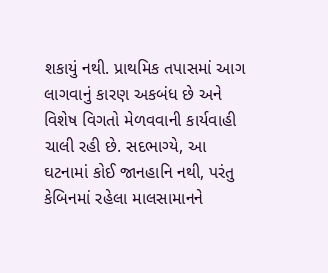શકાયું નથી. પ્રાથમિક તપાસમાં આગ લાગવાનું કારણ અકબંધ છે અને વિશેષ વિગતો મેળવવાની કાર્યવાહી ચાલી રહી છે. સદભાગ્યે, આ ઘટનામાં કોઈ જાનહાનિ નથી, પરંતુ કેબિનમાં રહેલા માલસામાનને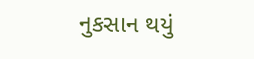નુકસાન થયું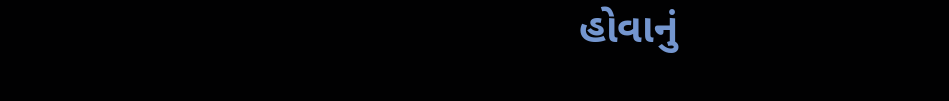હોવાનું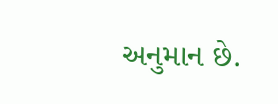અનુમાન છે.